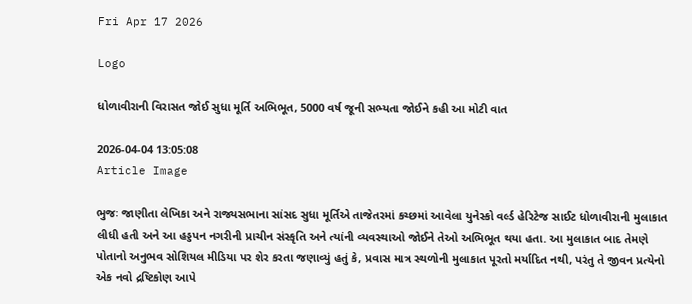Fri Apr 17 2026

Logo

ધોળાવીરાની વિરાસત જોઈ સુધા મૂર્તિ અભિભૂત, 5000 વર્ષ જૂની સભ્યતા જોઈને કહી આ મોટી વાત

2026-04-04 13:05:08
Article Image

ભુજઃ જાણીતા લેખિકા અને રાજ્યસભાના સાંસદ સુધા મૂર્તિએ તાજેતરમાં કચ્છમાં આવેલા યુનેસ્કો વર્લ્ડ હેરિટેજ સાઈટ ધોળાવીરાની મુલાકાત લીધી હતી અને આ હડ્ડપન નગરીની પ્રાચીન સંસ્કૃતિ અને ત્યાંની વ્યવસ્થાઓ જોઈને તેઓ અભિભૂત થયા હતા. આ મુલાકાત બાદ તેમણે પોતાનો અનુભવ સોશિયલ મીડિયા પર શેર કરતા જણાવ્યું હતું કે, પ્રવાસ માત્ર સ્થળોની મુલાકાત પૂરતો મર્યાદિત નથી, પરંતુ તે જીવન પ્રત્યેનો એક નવો દ્રષ્ટિકોણ આપે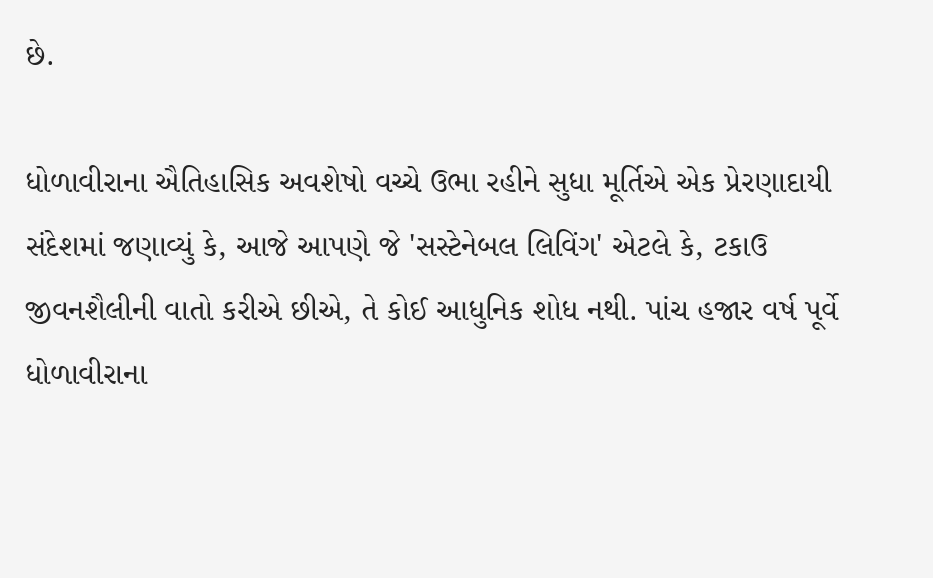છે.

ધોળાવીરાના ઐતિહાસિક અવશેષો વચ્ચે ઉભા રહીને સુધા મૂર્તિએ એક પ્રેરણાદાયી સંદેશમાં જણાવ્યું કે, આજે આપણે જે 'સસ્ટેનેબલ લિવિંગ' એટલે કે, ટકાઉ જીવનશૈલીની વાતો કરીએ છીએ, તે કોઈ આધુનિક શોધ નથી. પાંચ હજાર વર્ષ પૂર્વે ધોળાવીરાના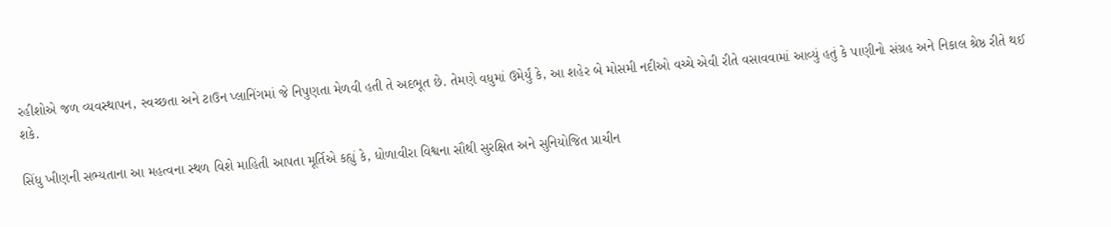રહીશોએ જળ વ્યવસ્થાપન, સ્વચ્છતા અને ટાઉન પ્લાનિંગમાં જે નિપુણતા મેળવી હતી તે અદભૂત છે. તેમણે વધુમાં ઉમેર્યું કે, આ શહેર બે મોસમી નદીઓ વચ્ચે એવી રીતે વસાવવામાં આવ્યું હતું કે પાણીનો સંગ્રહ અને નિકાલ શ્રેષ્ઠ રીતે થઈ શકે.

સિંધુ ખીણની સભ્યતાના આ મહત્વના સ્થળ વિશે માહિતી આપતા મૂર્તિએ કહ્યું કે, ધોળાવીરા વિશ્વના સૌથી સુરક્ષિત અને સુનિયોજિત પ્રાચીન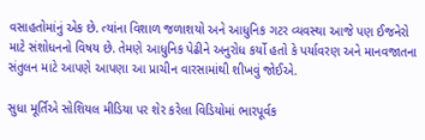વસાહતોમાંનું એક છે. ત્યાંના વિશાળ જળાશયો અને આધુનિક ગટર વ્યવસ્થા આજે પણ ઈજનેરો માટે સંશોધનનો વિષય છે. તેમણે આધુનિક પેઢીને અનુરોધ કર્યો હતો કે પર્યાવરણ અને માનવજાતના સંતુલન માટે આપણે આપણા આ પ્રાચીન વારસામાંથી શીખવું જોઈએ.

સુધા મૂર્તિએ સોશિયલ મીડિયા પર શેર કરેલા વિડિયોમાં ભારપૂર્વક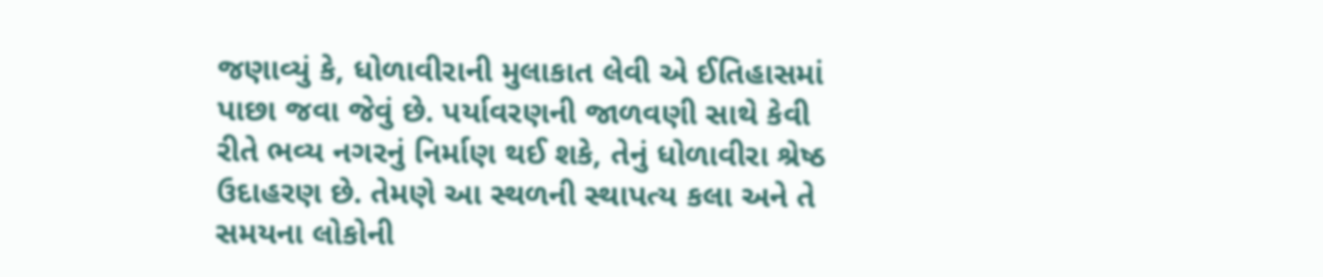જણાવ્યું કે, ધોળાવીરાની મુલાકાત લેવી એ ઈતિહાસમાં પાછા જવા જેવું છે. પર્યાવરણની જાળવણી સાથે કેવી રીતે ભવ્ય નગરનું નિર્માણ થઈ શકે, તેનું ધોળાવીરા શ્રેષ્ઠ ઉદાહરણ છે. તેમણે આ સ્થળની સ્થાપત્ય કલા અને તે સમયના લોકોની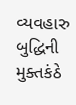વ્યવહારુ બુદ્ધિની મુક્તકંઠે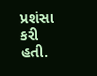પ્રશંસા કરી હતી.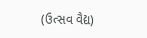(ઉત્સવ વૈદ્ય)